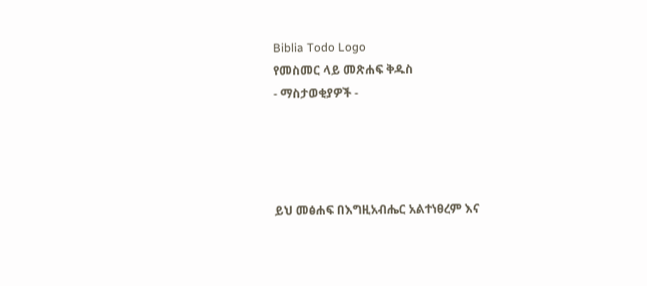Biblia Todo Logo
የመስመር ላይ መጽሐፍ ቅዱስ
- ማስታወቂያዎች -




ይህ መፅሐፍ በእግዚአብሔር አልተነፀረም እና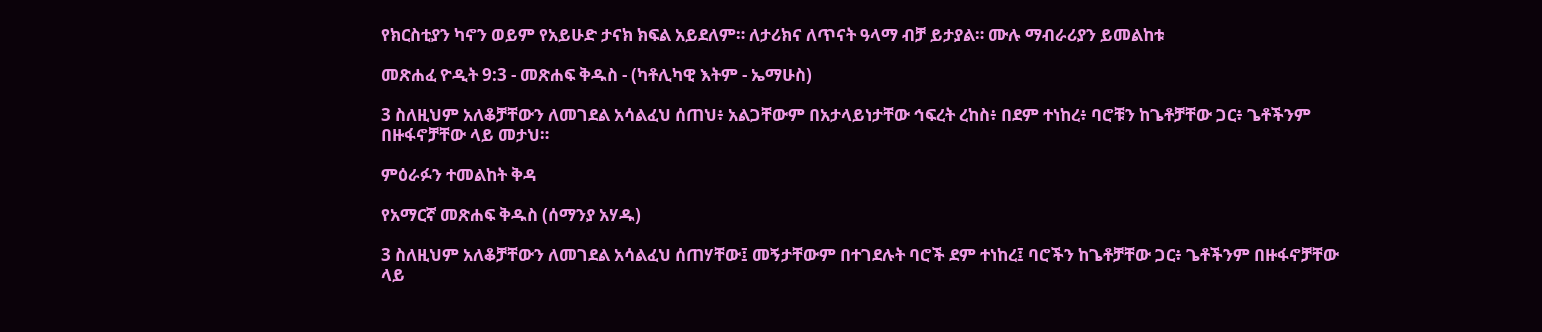የክርስቲያን ካኖን ወይም የአይሁድ ታናክ ክፍል አይደለም። ለታሪክና ለጥናት ዓላማ ብቻ ይታያል። ሙሉ ማብራሪያን ይመልከቱ

መጽሐፈ ዮዲት 9:3 - መጽሐፍ ቅዱስ - (ካቶሊካዊ እትም - ኤማሁስ)

3 ስለዚህም አለቆቻቸውን ለመገደል አሳልፈህ ሰጠህ፥ አልጋቸውም በአታላይነታቸው ኅፍረት ረከስ፥ በደም ተነከረ፥ ባሮቹን ከጌቶቻቸው ጋር፥ ጌቶችንም በዙፋኖቻቸው ላይ መታህ።

ምዕራፉን ተመልከት ቅዳ

የአማርኛ መጽሐፍ ቅዱስ (ሰማንያ አሃዱ)

3 ስለዚህም አለቆቻቸውን ለመገደል አሳልፈህ ሰጠሃቸው፤ መኝታቸውም በተገደሉት ባሮች ደም ተነከረ፤ ባሮችን ከጌቶቻቸው ጋር፥ ጌቶችንም በዙፋኖቻቸው ላይ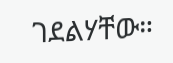ገደልሃቸው።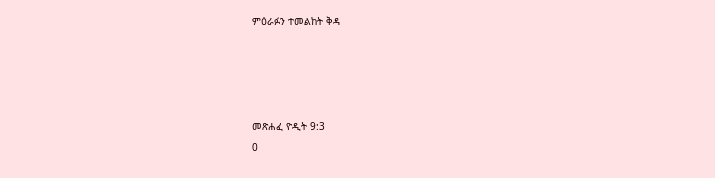ምዕራፉን ተመልከት ቅዳ




መጽሐፈ ዮዲት 9:3
0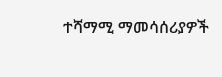ተሻማሚ ማመሳሰሪያዎች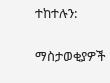ተከተሉን:

ማስታወቂያዎች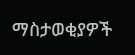ማስታወቂያዎች